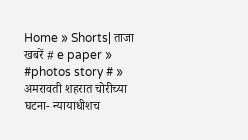Home » Shorts| ताजा खबरें # e paper » #photos story # » अमरावती शहरात चोरीच्या घटना- न्यायाधीशच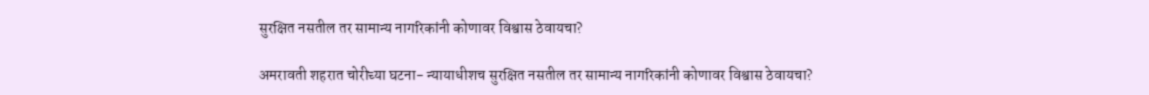सुरक्षित नसतील तर सामान्य नागरिकांनी कोणावर विश्वास ठेवायचा?

अमरावती शहरात चोरीच्या घटना- न्यायाधीशच सुरक्षित नसतील तर सामान्य नागरिकांनी कोणावर विश्वास ठेवायचा?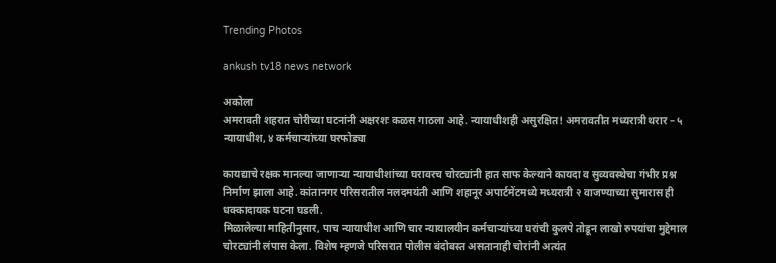Trending Photos

ankush tv18 news network

अकोला
अमरावती शहरात चोरीच्या घटनांनी अक्षरशः कळस गाठला आहे. न्यायाधीशही असुरक्षित! अमरावतीत मध्यरात्री थरार – ५ न्यायाधीश, ४ कर्मचाऱ्यांच्या घरफोड्या

कायद्याचे रक्षक मानल्या जाणाऱ्या न्यायाधीशांच्या घरावरच चोरट्यांनी हात साफ केल्याने कायदा व सुव्यवस्थेचा गंभीर प्रश्न निर्माण झाला आहे. कांतानगर परिसरातील नलदमयंती आणि शहानूर अपार्टमेंटमध्ये मध्यरात्री २ वाजण्याच्या सुमारास ही धक्कादायक घटना घडली.
मिळालेल्या माहितीनुसार, पाच न्यायाधीश आणि चार न्यायालयीन कर्मचाऱ्यांच्या घरांची कुलपे तोडून लाखो रुपयांचा मुद्देमाल चोरट्यांनी लंपास केला. विशेष म्हणजे परिसरात पोलीस बंदोबस्त असतानाही चोरांनी अत्यंत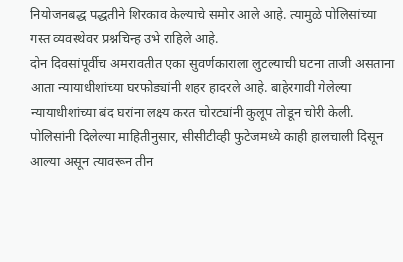नियोजनबद्ध पद्धतीने शिरकाव केल्याचे समोर आले आहे. त्यामुळे पोलिसांच्या गस्त व्यवस्थेवर प्रश्नचिन्ह उभे राहिले आहे.
दोन दिवसांपूर्वीच अमरावतीत एका सुवर्णकाराला लुटल्याची घटना ताजी असताना आता न्यायाधीशांच्या घरफोड्यांनी शहर हादरले आहे. बाहेरगावी गेलेल्या न्यायाधीशांच्या बंद घरांना लक्ष्य करत चोरट्यांनी कुलूप तोडून चोरी केली.
पोलिसांनी दिलेल्या माहितीनुसार, सीसीटीव्ही फुटेजमध्ये काही हालचाली दिसून आल्या असून त्यावरून तीन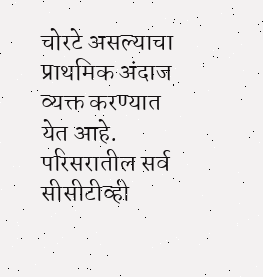चोरटे असल्याचा प्राथमिक अंदाज व्यक्त करण्यात येत आहे. परिसरातील सर्व सीसीटीव्ही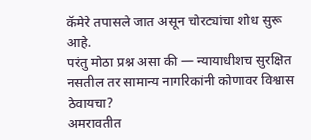कॅमेरे तपासले जात असून चोरट्यांचा शोध सुरू आहे.
परंतु मोठा प्रश्न असा की — न्यायाधीशच सुरक्षित नसतील तर सामान्य नागरिकांनी कोणावर विश्वास ठेवायचा?
अमरावतीत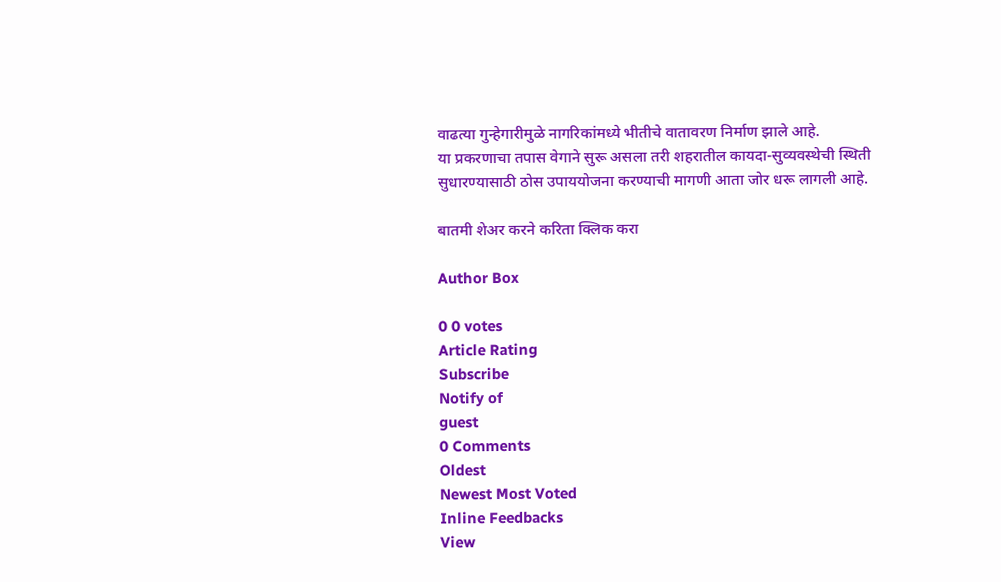वाढत्या गुन्हेगारीमुळे नागरिकांमध्ये भीतीचे वातावरण निर्माण झाले आहे.
या प्रकरणाचा तपास वेगाने सुरू असला तरी शहरातील कायदा-सुव्यवस्थेची स्थिती सुधारण्यासाठी ठोस उपाययोजना करण्याची मागणी आता जोर धरू लागली आहे.

बातमी शेअर करने करिता क्लिक करा

Author Box

0 0 votes
Article Rating
Subscribe
Notify of
guest
0 Comments
Oldest
Newest Most Voted
Inline Feedbacks
View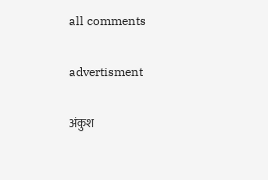all comments

advertisment

अंकुश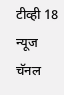टीव्ही 18 न्यूज चॅनल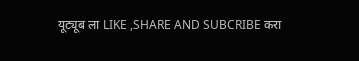यूट्यूब ला LIKE ,SHARE AND SUBCRIBE करा